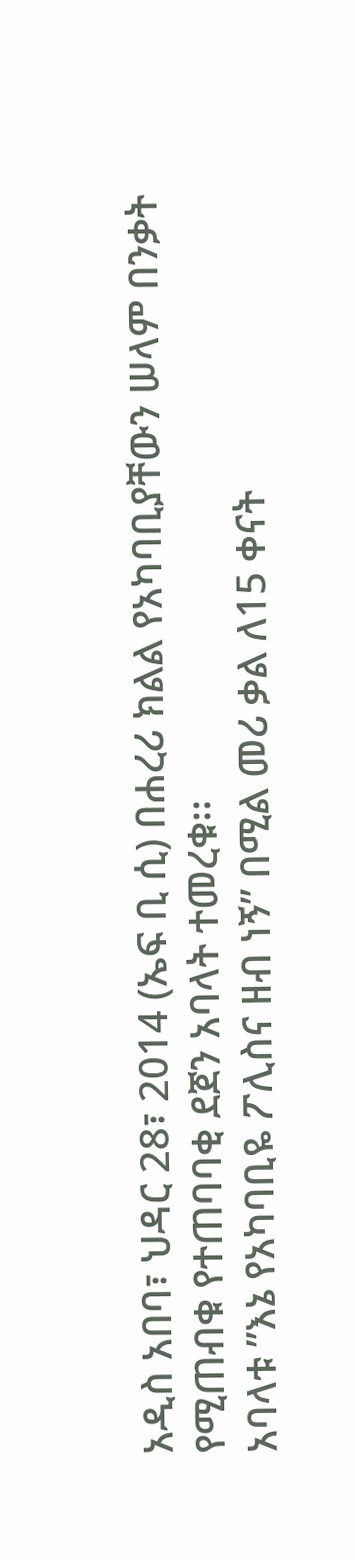አዲስ አበባ፣ ህዳር 28፣ 2014 (ኤፍ ቢ ሲ) በሐረሪ ክልል የአካባቢያቸውን ሠላም በንቃት የሚጠብቁ የተጠባባቂ ደጀን አባላት ተመረቁ፡፡
አባላቱ ”እኔ የአካባቢዬ ፖሊስና ዘብ ነኝ” በሚል መሪ ቃል ለ15 ቀናት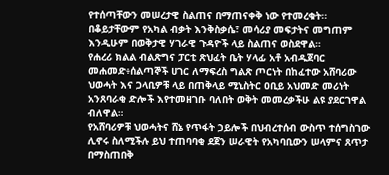የተሰጣቸውን መሠረታዊ ስልጠና በማጠናቀቅ ነው የተመረቁት፡፡
በቆይታቸውም የአካል ብቃት እንቅስቃሴ፣ መሳሪያ መፍታትና መግጠም እንዲሁም በወቅታዊ ሃገራዊ ጉዳዮች ላይ ስልጠና ወስደዋል።
የሐረሪ ክልል ብልጽግና ፓርቲ ጽህፈት ቤት ሃላፊ አቶ አብዱጀባር መሐመድ፥ሰልጣኞች ሀገር ለማፍረስ ግልጽ ጦርነት በከፈተው አሸባሪው ህወሓት እና ጋላቢዎቹ ላይ በጠቅላይ ሚኒስትር ዐቢይ አህመድ መሪነት አንጸባራቂ ድሎች እየተመዘገቡ ባለበት ወቅት መመረቃችሁ ልዩ ያደርገዋል ብለዋል።
የአሸባሪዎቹ ህወሓትና ሸኔ የጥፋት ኃይሎች በህብረተሰብ ውስጥ ተሰግስገው ሊኖሩ ስለሚችሉ ይህ ተጠባባቂ ደጀን ሠራዊት የአካባቢውን ሠላምና ጸጥታ በማስጠበቅ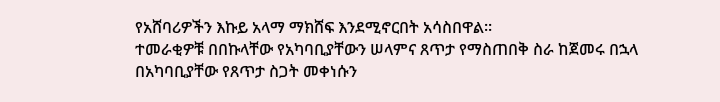የአሸባሪዎችን እኩይ አላማ ማክሸፍ እንደሚኖርበት አሳስበዋል፡፡
ተመራቂዎቹ በበኩላቸው የአካባቢያቸውን ሠላምና ጸጥታ የማስጠበቅ ስራ ከጀመሩ በኋላ በአካባቢያቸው የጸጥታ ስጋት መቀነሱን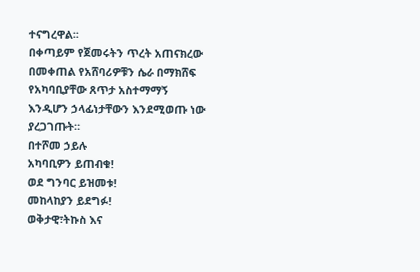ተናግረዋል፡፡
በቀጣይም የጀመሩትን ጥረት አጠናክረው በመቀጠል የአሸባሪዎቹን ሴራ በማክሸፍ የአካባቢያቸው ጸጥታ አስተማማኝ እንዲሆን ኃላፊነታቸውን እንደሚወጡ ነው ያረጋገጡት።
በተሾመ ኃይሉ
አካባቢዎን ይጠብቁ!
ወደ ግንባር ይዝመቱ!
መከላከያን ይደግፉ!
ወቅታዊ፣ትኩስ እና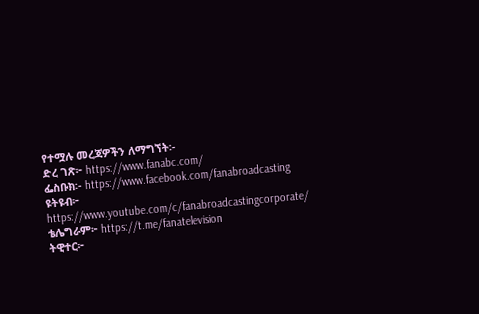የተሟሉ መረጃዎችን ለማግኘት፡-
ድረ ገጽ፦ https://www.fanabc.com/
ፌስቡክ፡- https://www.facebook.com/fanabroadcasting
ዩትዩብ፦ https://www.youtube.com/c/fanabroadcastingcorporate/
ቴሌግራም፦ https://t.me/fanatelevision
ትዊተር፦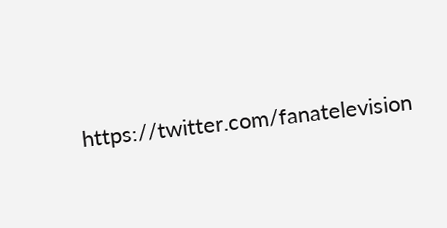https://twitter.com/fanatelevision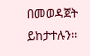በመወዳጀት ይከታተሉን፡፡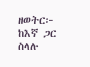ዘወትር፦ ከእኛ ጋር ስላሉ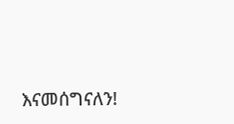እናመሰግናለን!